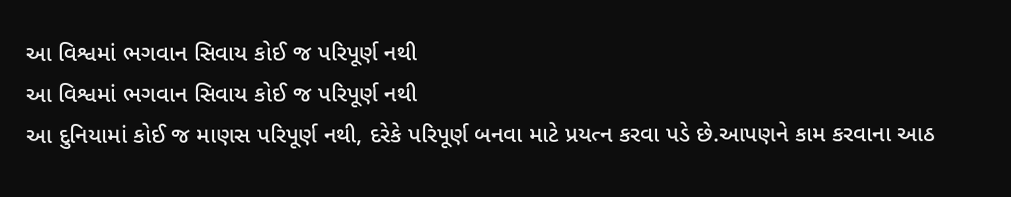આ વિશ્વમાં ભગવાન સિવાય કોઈ જ પરિપૂર્ણ નથી
આ વિશ્વમાં ભગવાન સિવાય કોઈ જ પરિપૂર્ણ નથી
આ દુનિયામાં કોઈ જ માણસ પરિપૂર્ણ નથી, દરેકે પરિપૂર્ણ બનવા માટે પ્રયત્ન કરવા પડે છે.આપણને કામ કરવાના આઠ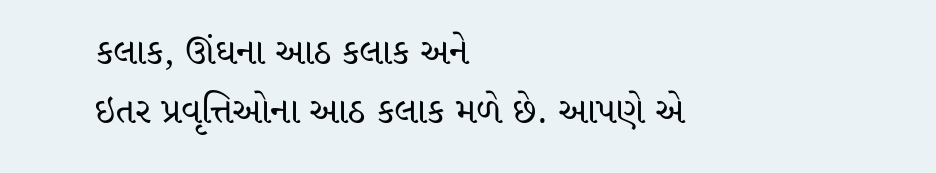કલાક, ઊંઘના આઠ કલાક અને
ઇતર પ્રવૃત્તિઓના આઠ કલાક મળે છે. આપણે એ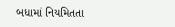બધામાં નિયમિતતા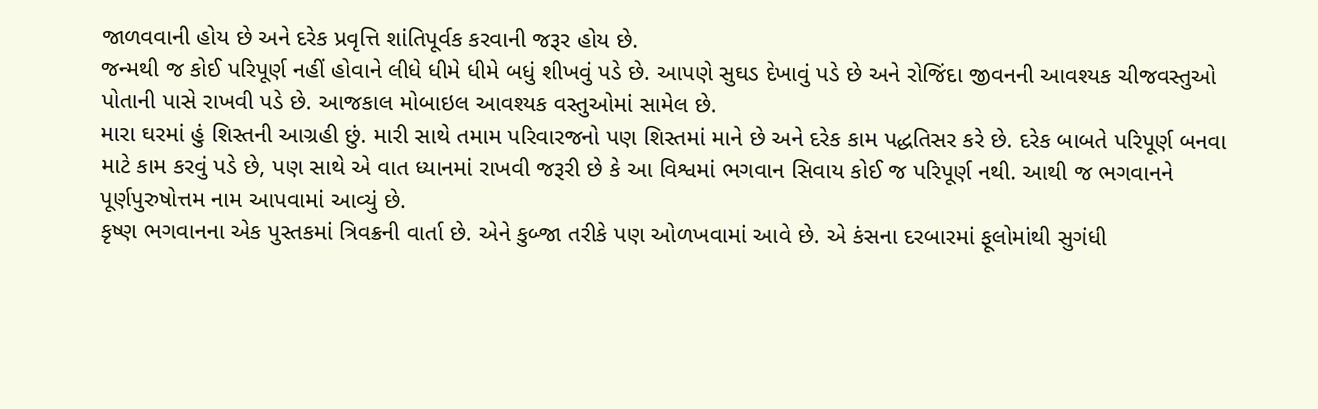જાળવવાની હોય છે અને દરેક પ્રવૃત્તિ શાંતિપૂર્વક કરવાની જરૂર હોય છે.
જન્મથી જ કોઈ પરિપૂર્ણ નહીં હોવાને લીધે ધીમે ધીમે બધું શીખવું પડે છે. આપણે સુઘડ દેખાવું પડે છે અને રોજિંદા જીવનની આવશ્યક ચીજવસ્તુઓ
પોતાની પાસે રાખવી પડે છે. આજકાલ મોબાઇલ આવશ્યક વસ્તુઓમાં સામેલ છે.
મારા ઘરમાં હું શિસ્તની આગ્રહી છું. મારી સાથે તમામ પરિવારજનો પણ શિસ્તમાં માને છે અને દરેક કામ પદ્ધતિસર કરે છે. દરેક બાબતે પરિપૂર્ણ બનવા
માટે કામ કરવું પડે છે, પણ સાથે એ વાત ધ્યાનમાં રાખવી જરૂરી છે કે આ વિશ્વમાં ભગવાન સિવાય કોઈ જ પરિપૂર્ણ નથી. આથી જ ભગવાનને
પૂર્ણપુરુષોત્તમ નામ આપવામાં આવ્યું છે.
કૃષ્ણ ભગવાનના એક પુસ્તકમાં ત્રિવક્રની વાર્તા છે. એને કુબ્જા તરીકે પણ ઓળખવામાં આવે છે. એ કંસના દરબારમાં ફૂલોમાંથી સુગંધી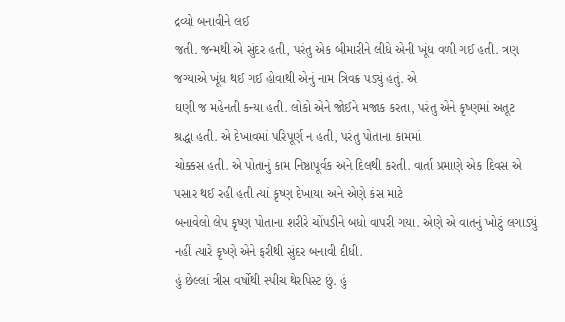દ્રવ્યો બનાવીને લઈ
જતી. જન્મથી એ સુંદર હતી, પરંતુ એક બીમારીને લીધે એની ખૂંધ વળી ગઈ હતી. ત્રણ જગ્યાએ ખૂંધ થઈ ગઈ હોવાથી એનું નામ ત્રિવક્ર પડ્યું હતું. એ
ઘણી જ મહેનતી કન્યા હતી. લોકો એને જોઈને મજાક કરતા, પરંતુ એને કૃષ્ણમાં અતૂટ શ્રદ્ધા હતી. એ દેખાવમાં પરિપૂર્ણ ન હતી, પરંતુ પોતાના કામમાં
ચોક્કસ હતી. એ પોતાનું કામ નિષ્ઠાપૂર્વક અને દિલથી કરતી. વાર્તા પ્રમાણે એક દિવસ એ પસાર થઈ રહી હતી ત્યાં કૃષ્ણ દેખાયા અને એણે કંસ માટે
બનાવેલો લેપ કૃષ્ણ પોતાના શરીરે ચોંપડીને બધો વાપરી ગયા. એણે એ વાતનું ખોટું લગાડ્યું નહીં ત્યારે કૃષ્ણે એને ફરીથી સુંદર બનાવી દીધી.
હું છેલ્લાં ત્રીસ વર્ષોથી સ્પીચ થેરપિસ્ટ છું. હું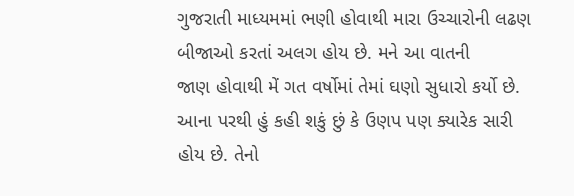ગુજરાતી માધ્યમમાં ભણી હોવાથી મારા ઉચ્ચારોની લઢણ બીજાઓ કરતાં અલગ હોય છે. મને આ વાતની
જાણ હોવાથી મેં ગત વર્ષોમાં તેમાં ઘણો સુધારો કર્યો છે. આના પરથી હું કહી શકું છું કે ઉણપ પણ ક્યારેક સારી હોય છે. તેનો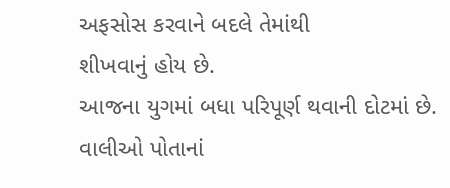અફસોસ કરવાને બદલે તેમાંથી
શીખવાનું હોય છે.
આજના યુગમાં બધા પરિપૂર્ણ થવાની દોટમાં છે. વાલીઓ પોતાનાં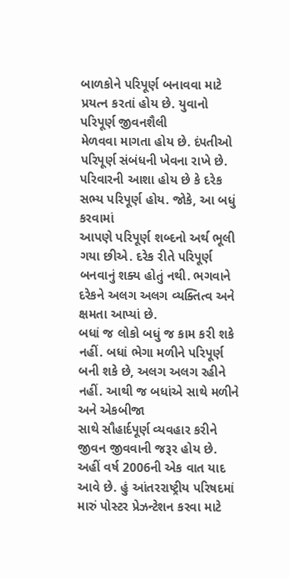બાળકોને પરિપૂર્ણ બનાવવા માટે પ્રયત્ન કરતાં હોય છે. યુવાનો પરિપૂર્ણ જીવનશૈલી
મેળવવા માગતા હોય છે. દંપતીઓ પરિપૂર્ણ સંબંધની ખેવના રાખે છે. પરિવારની આશા હોય છે કે દરેક સભ્ય પરિપૂર્ણ હોય. જોકે, આ બધું કરવામાં
આપણે પરિપૂર્ણ શબ્દનો અર્થ ભૂલી ગયા છીએ. દરેક રીતે પરિપૂર્ણ બનવાનું શક્ય હોતું નથી. ભગવાને દરેકને અલગ અલગ વ્યક્તિત્વ અને ક્ષમતા આપ્યાં છે.
બધાં જ લોકો બધું જ કામ કરી શકે નહીં. બધાં ભેગા મળીને પરિપૂર્ણ બની શકે છે, અલગ અલગ રહીને નહીં. આથી જ બધાંએ સાથે મળીને અને એકબીજા
સાથે સૌહાર્દપૂર્ણ વ્યવહાર કરીને જીવન જીવવાની જરૂર હોય છે.
અહીં વર્ષ 2006ની એક વાત યાદ આવે છે. હું આંતરરાષ્ટ્રીય પરિષદમાં મારું પોસ્ટર પ્રેઝન્ટેશન કરવા માટે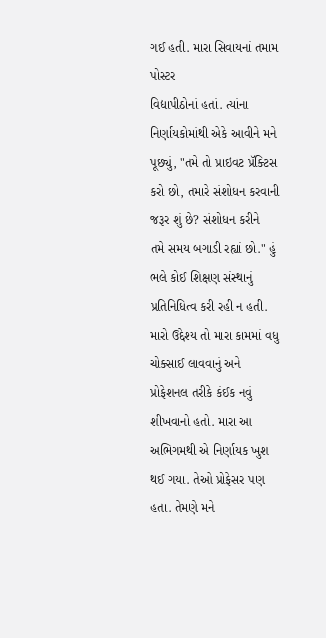ગઈ હતી. મારા સિવાયનાં તમામ પોસ્ટર
વિદ્યાપીઠોનાં હતાં. ત્યાંના નિર્ણાયકોમાંથી એકે આવીને મને પૂછ્યું, "તમે તો પ્રાઇવટ પ્રૅક્ટિસ કરો છો, તમારે સંશોધન કરવાની જરૂર શું છે? સંશોધન કરીને
તમે સમય બગાડી રહ્યાં છો." હું ભલે કોઈ શિક્ષણ સંસ્થાનું પ્રતિનિધિત્વ કરી રહી ન હતી. મારો ઉદ્દેશ્ય તો મારા કામમાં વધુ ચોક્સાઈ લાવવાનું અને
પ્રોફેશનલ તરીકે કંઈક નવું શીખવાનો હતો. મારા આ અભિગમથી એ નિર્ણાયક ખુશ થઈ ગયા. તેઓ પ્રોફેસર પણ હતા. તેમણે મને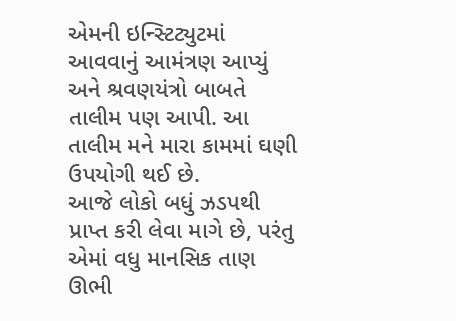એમની ઇન્સ્ટિટ્યુટમાં
આવવાનું આમંત્રણ આપ્યું અને શ્રવણયંત્રો બાબતે તાલીમ પણ આપી. આ તાલીમ મને મારા કામમાં ઘણી ઉપયોગી થઈ છે.
આજે લોકો બધું ઝડપથી પ્રાપ્ત કરી લેવા માગે છે, પરંતુ એમાં વધુ માનસિક તાણ ઊભી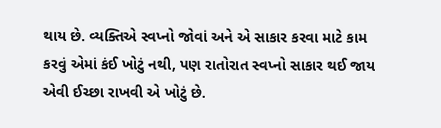થાય છે. વ્યક્તિએ સ્વપ્નો જોવાં અને એ સાકાર કરવા માટે કામ
કરવું એમાં કંઈ ખોટું નથી, પણ રાતોરાત સ્વપ્નો સાકાર થઈ જાય એવી ઈચ્છા રાખવી એ ખોટું છે.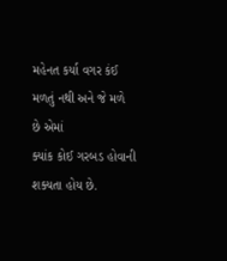મહેનત કર્યા વગર કંઈ મળતું નથી અને જે મળે છે એમાં
ક્યાંક કોઈ ગરબડ હોવાની શક્યતા હોય છે.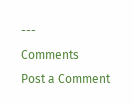---
Comments
Post a Comment